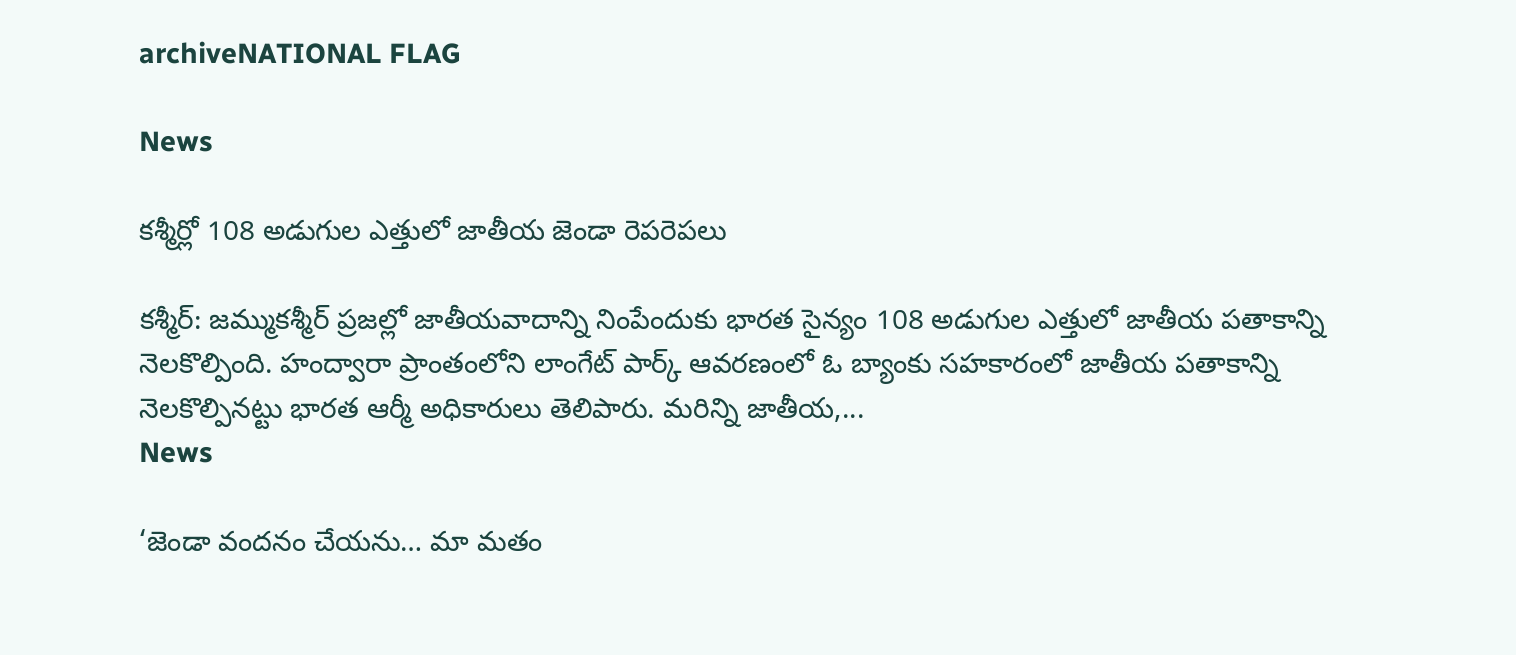archiveNATIONAL FLAG

News

కశ్మీర్లో 108 అడుగుల ఎత్తులో జాతీయ జెండా రెపరెపలు

కశ్మీర్: జమ్ముకశ్మీర్ ప్రజల్లో జాతీయవాదాన్ని నింపేందుకు భారత సైన్యం 108 అడుగుల ఎత్తులో జాతీయ పతాకాన్ని నెలకొల్పింది. హంద్వారా ప్రాంతంలోని లాంగేట్ పార్క్ ఆవరణంలో ఓ బ్యాంకు సహకారంలో జాతీయ పతాకాన్ని నెలకొల్పినట్టు భారత ఆర్మీ అధికారులు తెలిపారు. మరిన్ని జాతీయ,...
News

‘జెండా వంద‌నం చేయ‌ను… మా మ‌తం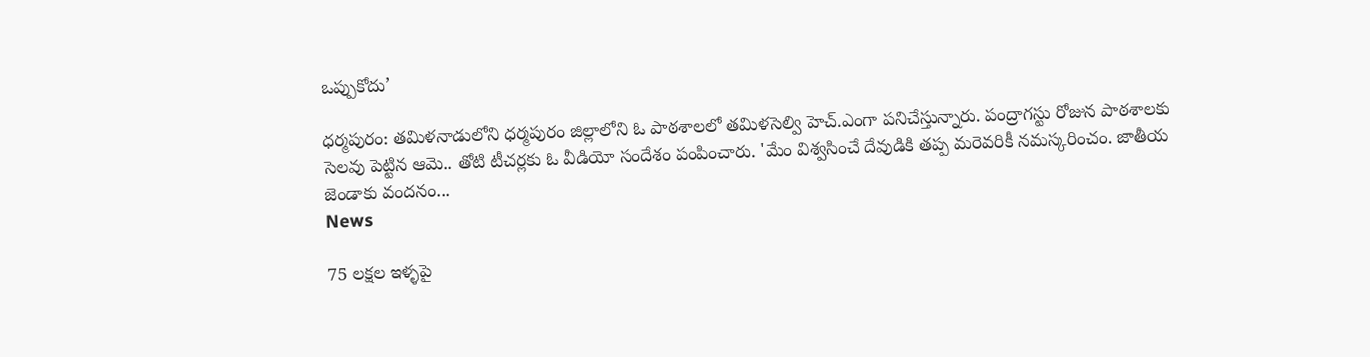ఒప్పుకోదు’

ధ‌ర్మ‌పురం: త‌మిళ‌నాడులోని ధ‌ర్మ‌పురం జిల్లాలోని ఓ పాఠ‌శాల‌లో త‌మిళ‌సెల్వి హెచ్.ఎంగా ప‌నిచేస్తున్నారు. పంద్రాగ‌స్టు రోజున పాఠ‌శాల‌కు సెల‌వు పెట్టిన ఆమె.. తోటి టీచ‌ర్ల‌కు ఓ వీడియో సందేశం పంపించారు. 'మేం విశ్వ‌సించే దేవుడికి త‌ప్ప మ‌రెవ‌రికీ న‌మ‌స్క‌రించం. జాతీయ జెండాకు వంద‌నం...
News

75 లక్షల ఇళ్ళ‌పై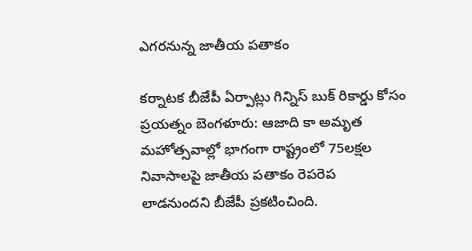ఎగ‌ర‌నున్న జాతీయ పతాకం

కర్నాటక బీజేపీ ఏర్పాట్లు గిన్నిస్ బుక్ రికార్డు కోసం ప్రయత్నం బెంగ‌ళూరు: ఆజాది కా అమృత మహోత్సవాల్లో భాగంగా రాష్ట్రంలో 75లక్షల నివాసాలపై జాతీయ పతాకం రెపరెప లాడనుందని బీజేపీ ప్రకటించింది.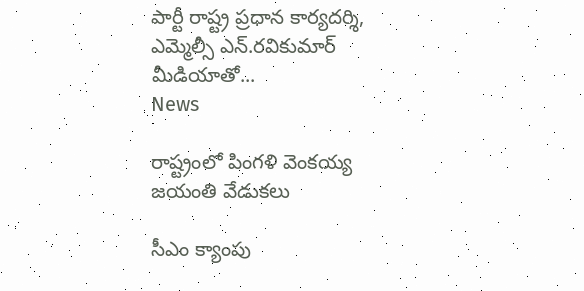పార్టీ రాష్ట్ర ప్రధాన కార్యదర్శి, ఎమ్మెల్సీ ఎన్‌.రవికుమార్‌ మీడియాతో...
News

రాష్ట్రంలో పింగళి వెంకయ్య జయంతి వేడుకలు

సీఎం క్యాంపు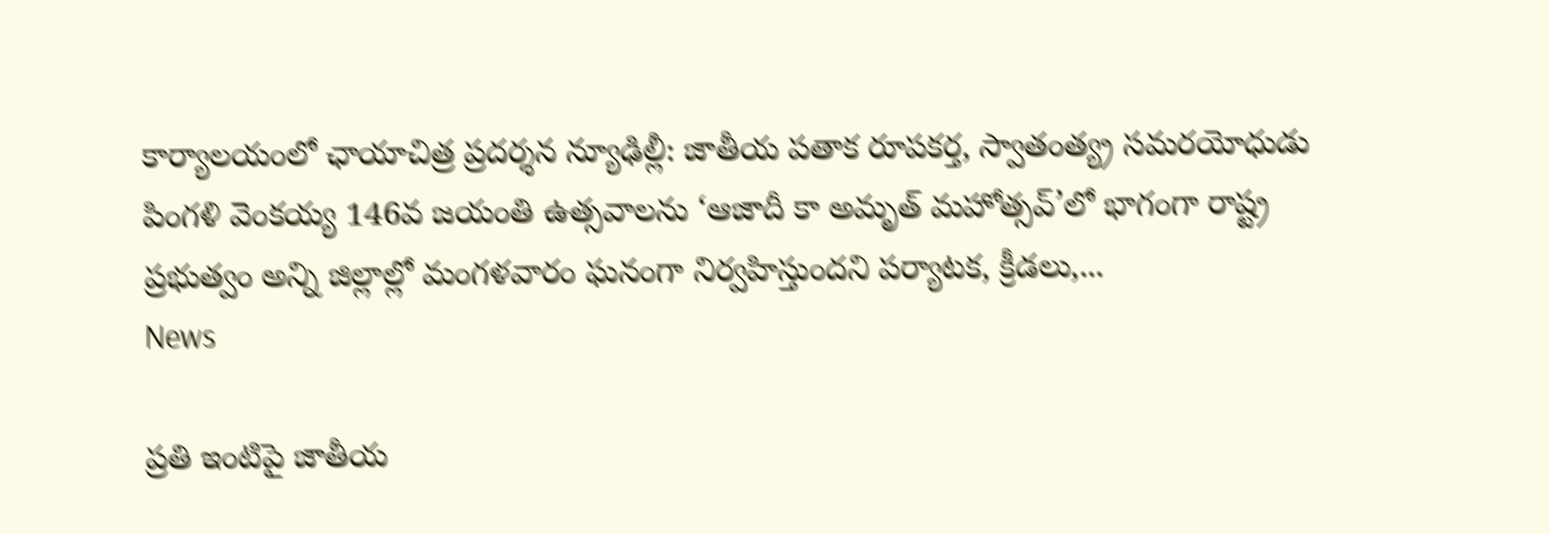కార్యాలయంలో ఛాయాచిత్ర ప్రదర్శన న్యూఢిల్లీ: జాతీయ పతాక రూపకర్త, స్వాతంత్య్ర సమరయోధుడు పింగళి వెంకయ్య 146వ జయంతి ఉత్సవాలను ‘ఆజాదీ కా అమృత్‌ మహోత్సవ్‌’లో భాగంగా రాష్ట్ర ప్రభుత్వం అన్ని జిల్లాల్లో మంగళవారం ఘనంగా నిర్వహిస్తుందని పర్యాటక, క్రీడలు,...
News

ప్రతి ఇంటిపై జాతీయ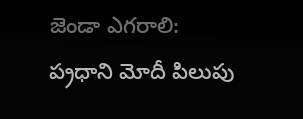జెండా ఎగరాలి: ప‌్ర‌ధాని మోదీ పిలుపు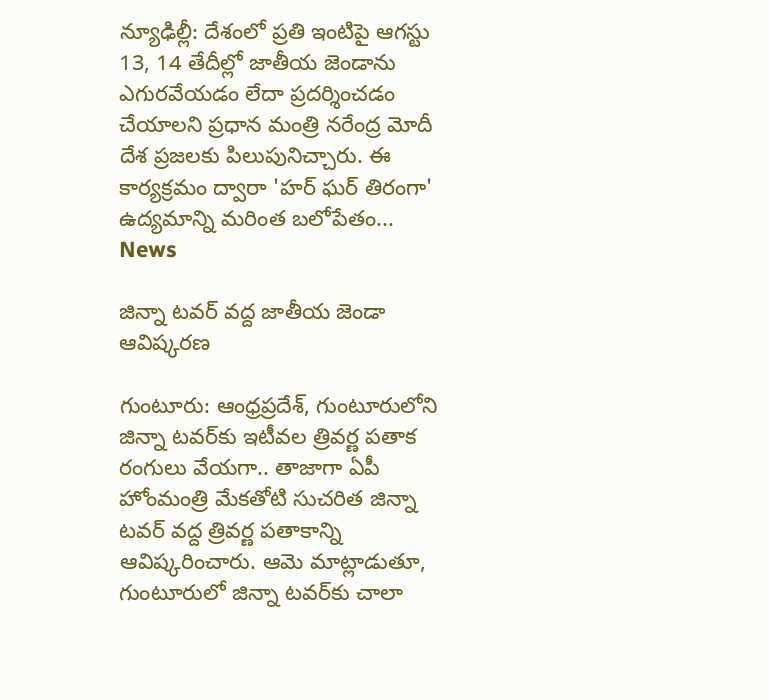న్యూఢిల్లీ: దేశంలో ప్ర‌తి ఇంటిపై ఆగస్టు 13, 14 తేదీల్లో జాతీయ జెండాను ఎగురవేయడం లేదా ప్రదర్శించడం చేయాలని ప్రధాన మంత్రి నరేంద్ర మోదీ దేశ ప్రజలకు పిలుపునిచ్చారు. ఈ కార్యక్రమం ద్వారా 'హర్‌ ఘర్‌ తిరంగా' ఉద్యమాన్ని మరింత బలోపేతం...
News

జిన్నా టవర్ వ‌ద్ద జాతీయ జెండా ఆవిష్కరణ

గుంటూరు: ఆంధ్ర‌ప్ర‌దేశ్‌, గుంటూరులోని జిన్నా టవర్‌కు ఇటీవల త్రివర్ణ పతాక రంగులు వేయగా.. తాజాగా ఏపీ హోంమంత్రి మేకతోటి సుచరిత జిన్నా టవర్ వద్ద త్రివర్ణ పతాకాన్ని ఆవిష్కరించారు. ఆమె మాట్లాడుతూ, గుంటూరులో జిన్నా టవర్‌కు చాలా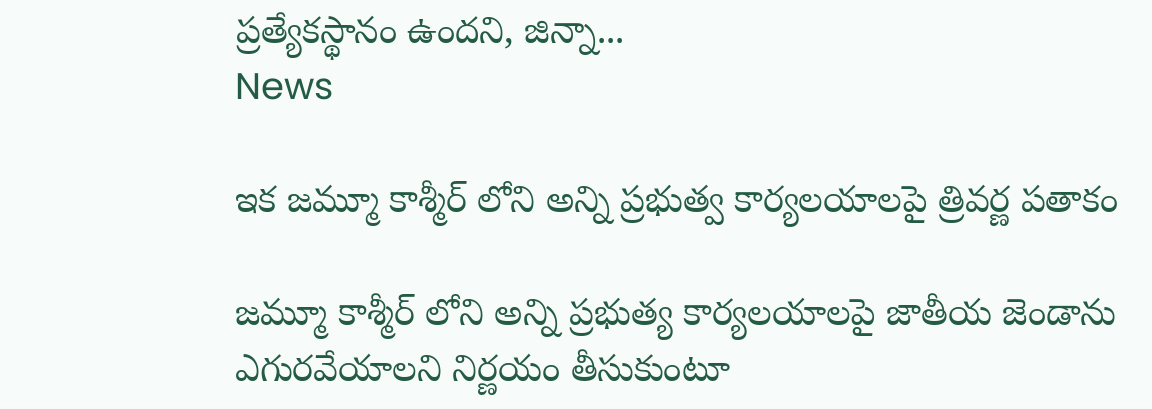ప్రత్యేకస్థానం ఉందని, జిన్నా...
News

ఇక జ‌మ్మూ కాశ్మీర్ లోని అన్ని ప్ర‌భుత్వ కార్య‌ల‌యాల‌పై త్రివర్ణ ప‌తాకం

జ‌మ్మూ కాశ్మీర్ లోని అన్ని ప్రభుత్య కార్య‌లయాల‌పై జాతీయ జెండాను ఎగురవేయాల‌ని నిర్ణ‌యం తీసుకుంటూ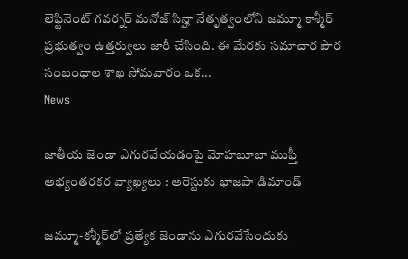లెఫ్టినెంట్ గవర్నర్ మనోజ్ సిన్హా నేతృత్వంలోని జ‌మ్మూ కాశ్మీర్ ప్ర‌భుత్వం ఉత్త‌ర్వులు జారీ చేసింది. ఈ మేర‌కు స‌మాచార పౌర సంబంధాల శాఖ‌ సోమ‌వారం ఒక...
News

జాతీయ జెండా ఎగురవేయడంపై మోహబూబా ముఫ్తీ అభ్యంతరకర వ్యాఖ్యలు : అరెస్టుకు భాజపా డిమాండ్

జమ్మూ-కశ్మీర్‌లో ప్రత్యేక జెండాను ఎగురవేసేందుకు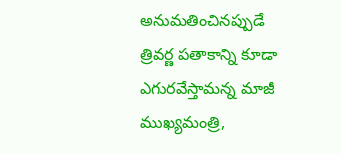అనుమతించినప్పుడే త్రివర్ణ పతాకాన్ని కూడా ఎగురవేస్తామన్న మాజీ ముఖ్యమంత్రి,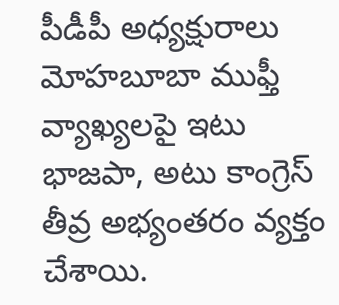పీడీపీ అధ్యక్షురాలు మోహబూబా ముఫ్తీ వ్యాఖ్యలపై ఇటు భాజపా, అటు కాంగ్రెస్‌ తీవ్ర అభ్యంతరం వ్యక్తం చేశాయి.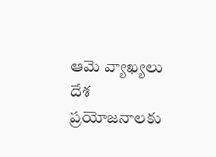ఆమె వ్యాఖ్యలు దేశ ప్రయోజనాలకు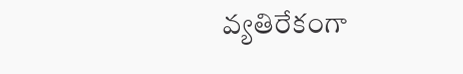వ్యతిరేకంగా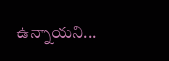ఉన్నాయని...